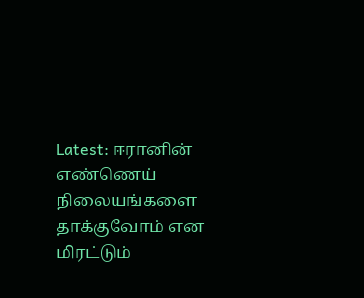Latest: ஈரானின் எண்ணெய் நிலையங்களை தாக்குவோம் என மிரட்டும்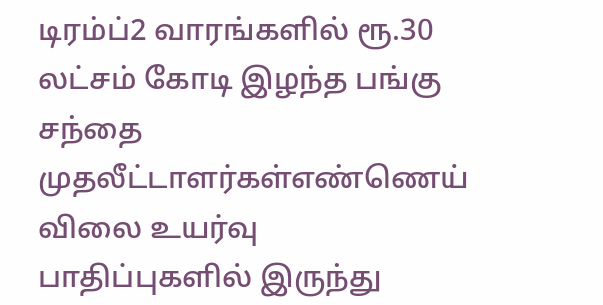டிரம்ப்2 வாரங்களில் ரூ.30 லட்சம் கோடி இழந்த பங்கு சந்தை முதலீட்டாளர்கள்எண்ணெய் விலை உயர்வு பாதிப்புகளில் இருந்து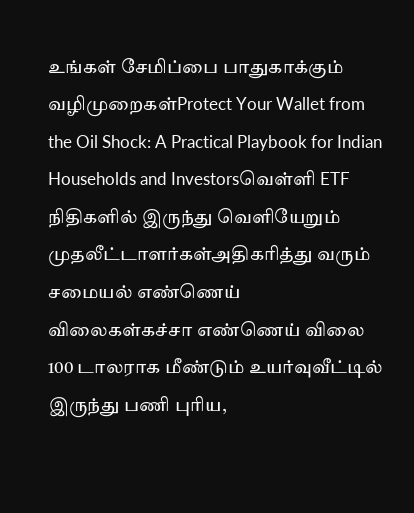உங்கள் சேமிப்பை பாதுகாக்கும் வழிமுறைகள்Protect Your Wallet from the Oil Shock: A Practical Playbook for Indian Households and Investorsவெள்ளி ETF நிதிகளில் இருந்து வெளியேறும் முதலீட்டாளர்கள்அதிகரித்து வரும் சமையல் எண்ணெய் விலைகள்கச்சா எண்ணெய் விலை 100 டாலராக மீண்டும் உயர்வுவீட்டில் இருந்து பணி புரிய,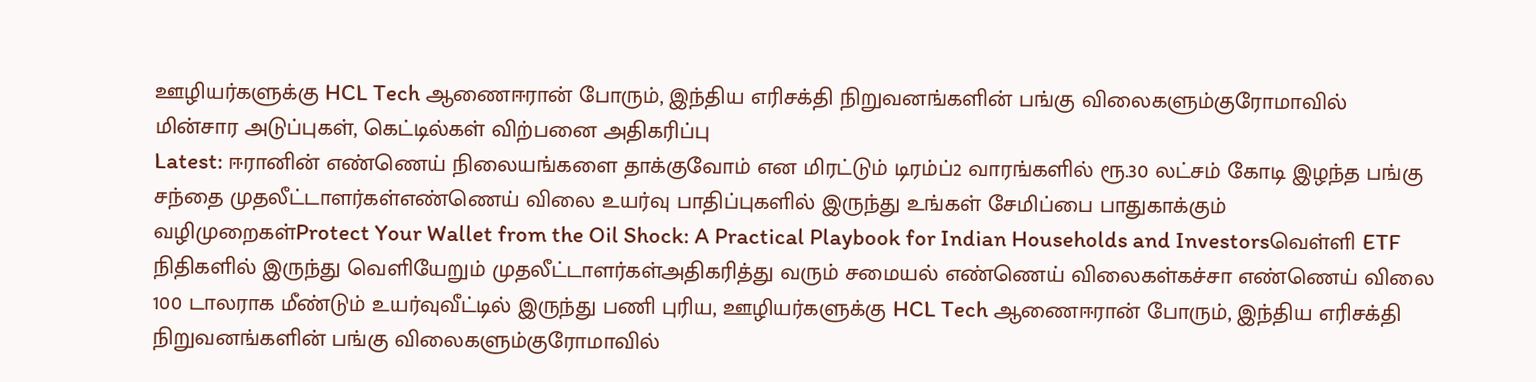ஊழியர்களுக்கு HCL Tech ஆணைஈரான் போரும், இந்திய எரிசக்தி நிறுவனங்களின் பங்கு விலைகளும்குரோமாவில் மின்சார அடுப்புகள், கெட்டில்கள் விற்பனை அதிகரிப்பு
Latest: ஈரானின் எண்ணெய் நிலையங்களை தாக்குவோம் என மிரட்டும் டிரம்ப்2 வாரங்களில் ரூ.30 லட்சம் கோடி இழந்த பங்கு சந்தை முதலீட்டாளர்கள்எண்ணெய் விலை உயர்வு பாதிப்புகளில் இருந்து உங்கள் சேமிப்பை பாதுகாக்கும் வழிமுறைகள்Protect Your Wallet from the Oil Shock: A Practical Playbook for Indian Households and Investorsவெள்ளி ETF நிதிகளில் இருந்து வெளியேறும் முதலீட்டாளர்கள்அதிகரித்து வரும் சமையல் எண்ணெய் விலைகள்கச்சா எண்ணெய் விலை 100 டாலராக மீண்டும் உயர்வுவீட்டில் இருந்து பணி புரிய, ஊழியர்களுக்கு HCL Tech ஆணைஈரான் போரும், இந்திய எரிசக்தி நிறுவனங்களின் பங்கு விலைகளும்குரோமாவில்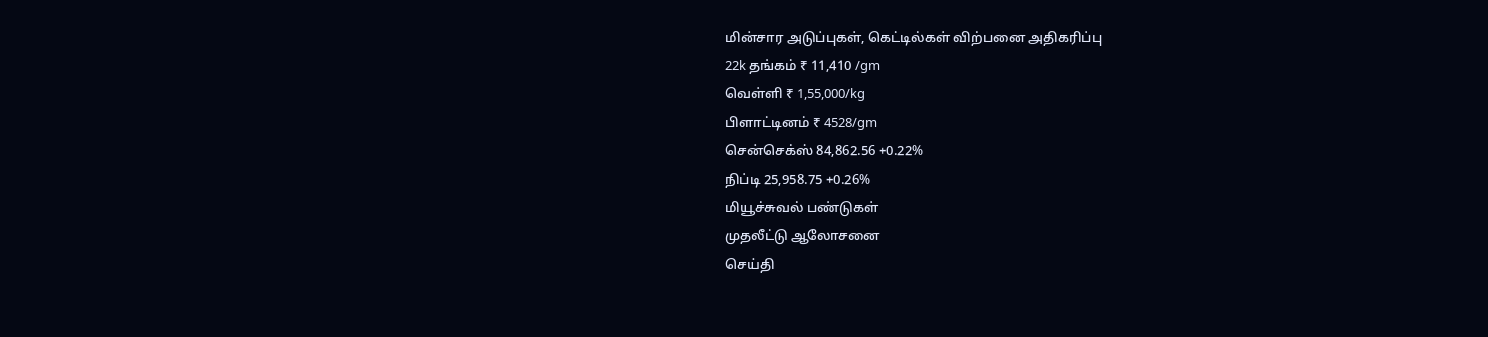மின்சார அடுப்புகள், கெட்டில்கள் விற்பனை அதிகரிப்பு
22k தங்கம் ₹ 11,410 /gm
வெள்ளி ₹ 1,55,000/kg
பிளாட்டினம் ₹ 4528/gm
சென்செக்ஸ் 84,862.56 +0.22%
நிப்டி 25,958.75 +0.26%
மியூச்சுவல் பண்டுகள்
முதலீட்டு ஆலோசனை
செய்தி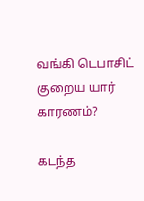வங்கி டெபாசிட் குறைய யார் காரணம்?

கடந்த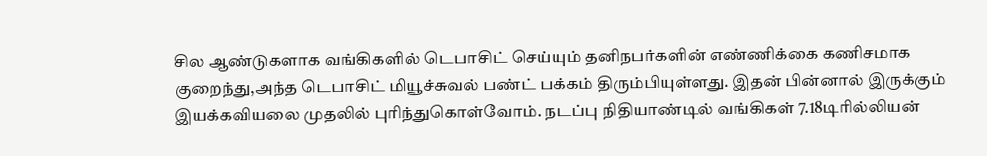சில ஆண்டுகளாக வங்கிகளில் டெபாசிட் செய்யும் தனிநபர்களின் எண்ணிக்கை கணிசமாக குறைந்து,அந்த டெபாசிட் மியூச்சுவல் பண்ட் பக்கம் திரும்பியுள்ளது. இதன் பின்னால் இருக்கும் இயக்கவியலை முதலில் புரிந்துகொள்வோம். நடப்பு நிதியாண்டில் வங்கிகள் 7.18டிரில்லியன்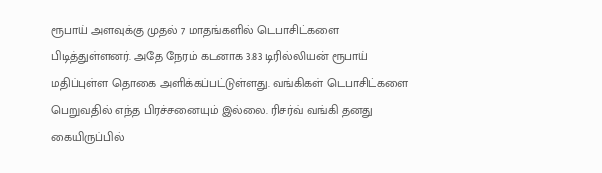ரூபாய் அளவுக்கு முதல் 7 மாதங்களில் டெபாசிட்களை பிடித்துள்ளனர். அதே நேரம் கடனாக 3.83 டிரில்லியன் ரூபாய் மதிப்புள்ள தொகை அளிக்கப்பட்டுள்ளது. வங்கிகள் டெபாசிட்களை பெறுவதில் எந்த பிரச்சனையும் இல்லை. ரிசர்வ் வங்கி தனது கையிருப்பில்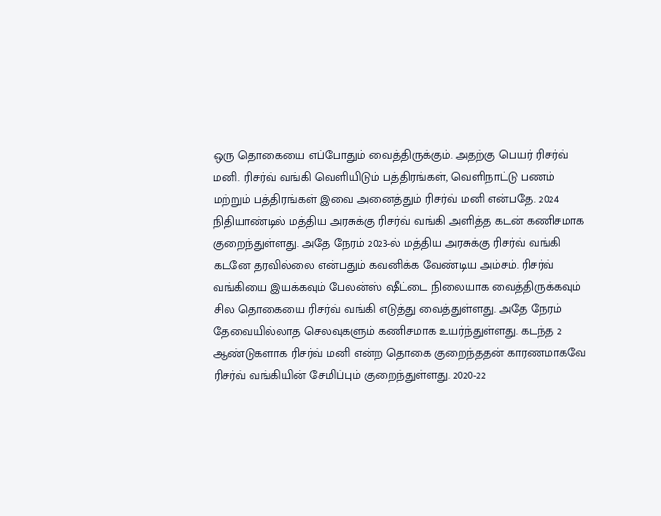ஒரு தொகையை எப்போதும் வைத்திருக்கும். அதற்கு பெயர் ரிசர்வ் மனி. ரிசர்வ் வங்கி வெளியிடும் பத்திரங்கள், வெளிநாட்டு பணம் மற்றும் பத்திரங்கள் இவை அனைத்தும் ரிசர்வ் மனி என்பதே. 2024 நிதியாண்டில் மத்திய அரசுக்கு ரிசர்வ் வங்கி அளித்த கடன் கணிசமாக குறைந்துள்ளது. அதே நேரம் 2023-ல் மத்திய அரசுக்கு ரிசர்வ் வங்கி கடனே தரவில்லை என்பதும் கவனிக்க வேண்டிய அம்சம். ரிசர்வ் வங்கியை இயக்கவும் பேலன்ஸ் ஷீட்டை நிலையாக வைத்திருக்கவும் சில தொகையை ரிசர்வ் வங்கி எடுத்து வைத்துள்ளது. அதே நேரம் தேவையில்லாத செலவுகளும் கணிசமாக உயர்ந்துள்ளது. கடந்த 2 ஆண்டுகளாக ரிசர்வ் மனி என்ற தொகை குறைந்ததன் காரணமாகவே ரிசர்வ் வங்கியின் சேமிப்பும் குறைந்துள்ளது. 2020-22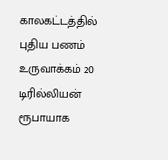காலகட்டத்தில் புதிய பணம் உருவாக்கம் 20 டிரில்லியன் ரூபாயாக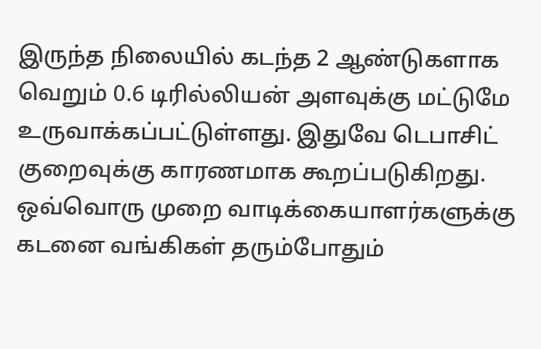இருந்த நிலையில் கடந்த 2 ஆண்டுகளாக வெறும் 0.6 டிரில்லியன் அளவுக்கு மட்டுமே உருவாக்கப்பட்டுள்ளது. இதுவே டெபாசிட் குறைவுக்கு காரணமாக கூறப்படுகிறது. ஒவ்வொரு முறை வாடிக்கையாளர்களுக்கு கடனை வங்கிகள் தரும்போதும்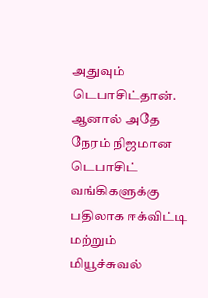அதுவும் டெபாசிட்தான். ஆனால் அதே நேரம் நிஜமான டெபாசிட் வங்கிகளுக்கு பதிலாக ஈக்விட்டி மற்றும் மியூச்சுவல்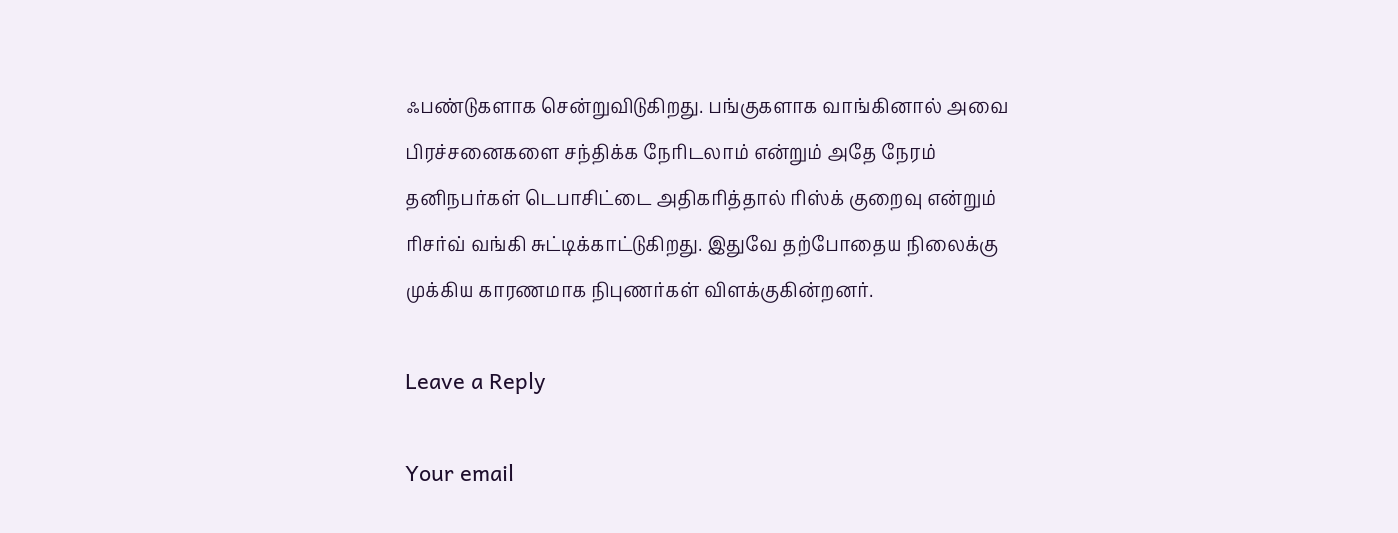ஃபண்டுகளாக சென்றுவிடுகிறது. பங்குகளாக வாங்கினால் அவை பிரச்சனைகளை சந்திக்க நேரிடலாம் என்றும் அதே நேரம் தனிநபர்கள் டெபாசிட்டை அதிகரித்தால் ரிஸ்க் குறைவு என்றும் ரிசர்வ் வங்கி சுட்டிக்காட்டுகிறது. இதுவே தற்போதைய நிலைக்கு முக்கிய காரணமாக நிபுணர்கள் விளக்குகின்றனர்.

Leave a Reply

Your email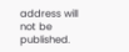address will not be published.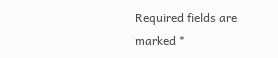Required fields are marked *